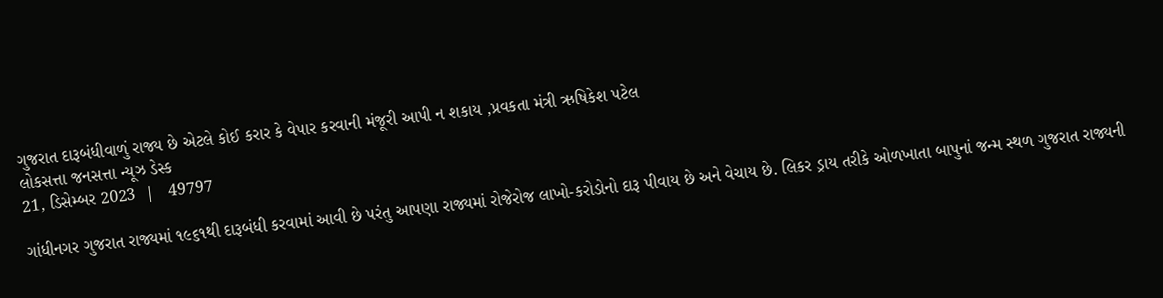ગુજરાત દારૂબંધીવાળું રાજ્ય છે એટલે કોઈ કરાર કે વેપાર કરવાની મંજૂરી આપી ન શકાય ,પ્રવકતા મંત્રી ઋષિકેશ પટેલ
લોકસત્તા જનસત્તા ન્યૂઝ ડેસ્ક
21, ડિસેમ્બર 2023  |   49797

ગાંધીનગર ગુજરાત રાજ્યમાં ૧૯૬૧થી દારૂબંધી કરવામાં આવી છે પરંતુ આપણા રાજ્યમાં રોજેરોજ લાખો-કરોડોનો દારૂ પીવાય છે અને વેચાય છે. લિકર ડ્રાય તરીકે ઓળખાતા બાપુનાં જન્મ સ્થળ ગુજરાત રાજ્યની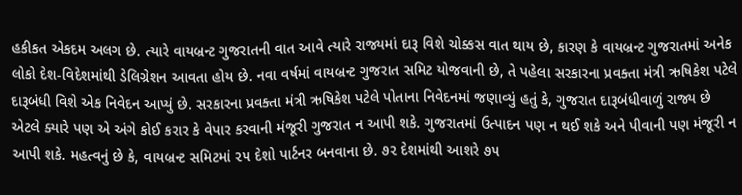હકીકત એકદમ અલગ છે. ત્યારે વાયબ્રન્ટ ગુજરાતની વાત આવે ત્યારે રાજ્યમાં દારૂ વિશે ચોક્કસ વાત થાય છે, કારણ કે વાયબ્રન્ટ ગુજરાતમાં અનેક લોકો દેશ-વિદેશમાંથી ડેલિગ્રેશન આવતા હોય છે. નવા વર્ષમાં વાયબ્રન્ટ ગુજરાત સમિટ યોજવાની છે, તે પહેલા સરકારના પ્રવક્તા મંત્રી ઋષિકેશ પટેલે દારૂબંધી વિશે એક નિવેદન આપ્યું છે. સરકારના પ્રવક્તા મંત્રી ઋષિકેશ પટેલે પોતાના નિવેદનમાં જણાવ્યું હતું કે, ગુજરાત દારૂબંધીવાળું રાજ્ય છે એટલે ક્યારે પણ એ અંગે કોઈ કરાર કે વેપાર કરવાની મંજૂરી ગુજરાત ન આપી શકે. ગુજરાતમાં ઉત્પાદન પણ ન થઈ શકે અને પીવાની પણ મંજૂરી ન આપી શકે. મહત્વનું છે કે, વાયબ્રન્ટ સમિટમાં ૨૫ દેશો પાર્ટનર બનવાના છે. ૭૨ દેશમાંથી આશરે ૭૫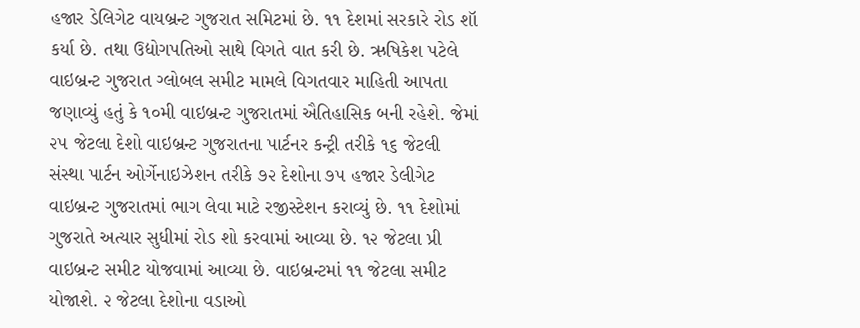હજાર ડેલિગેટ વાયબ્રન્ટ ગુજરાત સમિટમાં છે. ૧૧ દેશમાં સરકારે રોડ શૉ કર્યા છે. તથા ઉદ્યોગપતિઓ સાથે વિગતે વાત કરી છે. ઋષિકેશ પટેલે વાઇબ્રન્ટ ગુજરાત ગ્લોબલ સમીટ મામલે વિગતવાર માહિતી આપતા જણાવ્યું હતું કે ૧૦મી વાઇબ્રન્ટ ગુજરાતમાં ઐતિહાસિક બની રહેશે. જેમાં ૨૫ જેટલા દેશો વાઇબ્રન્ટ ગુજરાતના પાર્ટનર કન્ટ્રી તરીકે ૧૬ જેટલી સંસ્થા પાર્ટન ઓર્ગેનાઇઝેશન તરીકે ૭૨ દેશોના ૭૫ હજાર ડેલીગેટ વાઇબ્રન્ટ ગુજરાતમાં ભાગ લેવા માટે રજીસ્ટેશન કરાવ્યું છે. ૧૧ દેશોમાં ગુજરાતે અત્યાર સુધીમાં રોડ શો કરવામાં આવ્યા છે. ૧૨ જેટલા પ્રી વાઇબ્રન્ટ સમીટ યોજવામાં આવ્યા છે. વાઇબ્રન્ટમાં ૧૧ જેટલા સમીટ યોજાશે. ૨ જેટલા દેશોના વડાઓ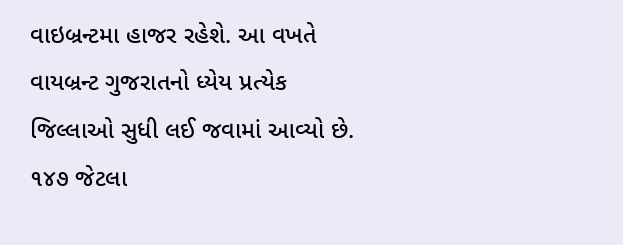વાઇબ્રન્ટમા હાજર રહેશે. આ વખતે વાયબ્રન્ટ ગુજરાતનો ધ્યેય પ્રત્યેક જિલ્લાઓ સુધી લઈ જવામાં આવ્યો છે. ૧૪૭ જેટલા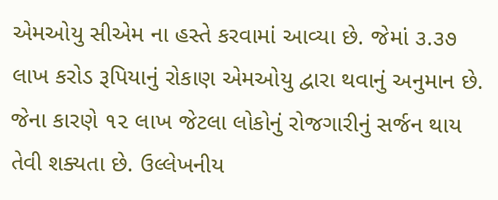એમઓયુ સીએમ ના હસ્તે કરવામાં આવ્યા છે. જેમાં ૩.૩૭ લાખ કરોડ રૂપિયાનું રોકાણ એમઓયુ દ્વારા થવાનું અનુમાન છે. જેના કારણે ૧૨ લાખ જેટલા લોકોનું રોજગારીનું સર્જન થાય તેવી શક્યતા છે. ઉલ્લેખનીય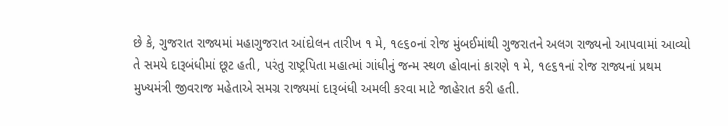છે કે, ગુજરાત રાજ્યમાં મહાગુજરાત આંદોલન તારીખ ૧ મે, ૧૯૬૦નાં રોજ મુંબઈમાંથી ગુજરાતને અલગ રાજ્યનો આપવામાં આવ્યો તે સમયે દારૂબંધીમાં છૂટ હતી, પરંતુ રાષ્ટ્રપિતા મહાત્માં ગાંધીનું જન્મ સ્થળ હોવાનાં કારણે ૧ મે, ૧૯૬૧નાં રોજ રાજ્યનાં પ્રથમ મુખ્યમંત્રી જીવરાજ મહેતાએ સમગ્ર રાજ્યમાં દારૂબંધી અમલી કરવા માટે જાહેરાત કરી હતી.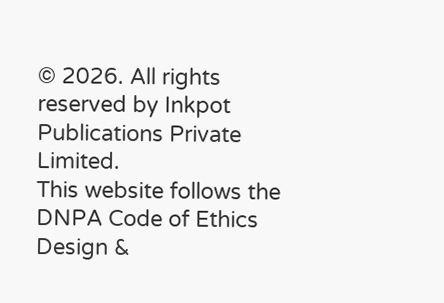© 2026. All rights reserved by Inkpot Publications Private Limited.
This website follows the DNPA Code of Ethics
Design &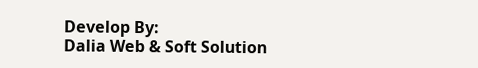Develop By:
Dalia Web & Soft Solution